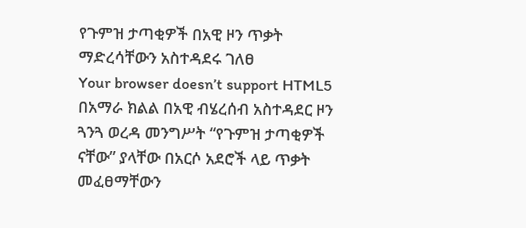የጉምዝ ታጣቂዎች በአዊ ዞን ጥቃት ማድረሳቸውን አስተዳደሩ ገለፀ
Your browser doesn’t support HTML5
በአማራ ክልል በአዊ ብሄረሰብ አስተዳደር ዞን ጓንጓ ወረዳ መንግሥት “የጉምዝ ታጣቂዎች ናቸው” ያላቸው በአርሶ አደሮች ላይ ጥቃት መፈፀማቸውን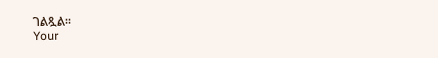ገልጿል።
Your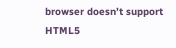browser doesn’t support HTML5